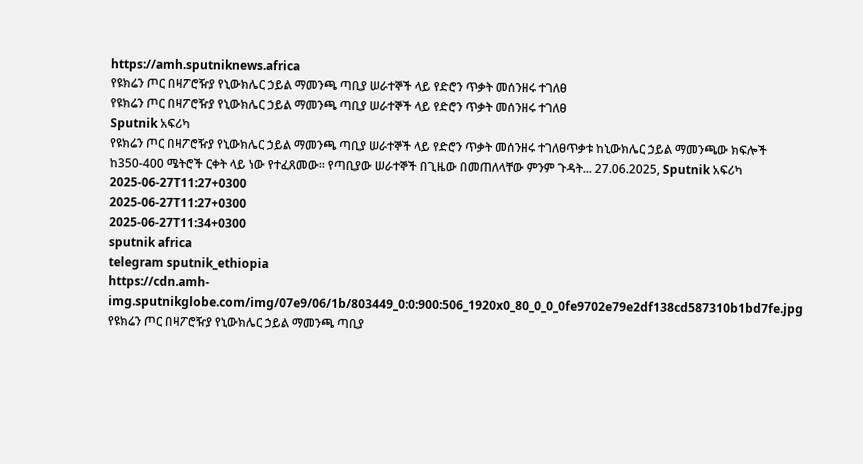https://amh.sputniknews.africa
የዩክሬን ጦር በዛፖሮዥያ የኒውክሌር ኃይል ማመንጫ ጣቢያ ሠራተኞች ላይ የድሮን ጥቃት መሰንዘሩ ተገለፀ
የዩክሬን ጦር በዛፖሮዥያ የኒውክሌር ኃይል ማመንጫ ጣቢያ ሠራተኞች ላይ የድሮን ጥቃት መሰንዘሩ ተገለፀ
Sputnik አፍሪካ
የዩክሬን ጦር በዛፖሮዥያ የኒውክሌር ኃይል ማመንጫ ጣቢያ ሠራተኞች ላይ የድሮን ጥቃት መሰንዘሩ ተገለፀጥቃቱ ከኒውክሌር ኃይል ማመንጫው ክፍሎች ከ350-400 ሜትሮች ርቀት ላይ ነው የተፈጸመው። የጣቢያው ሠራተኞች በጊዜው በመጠለላቸው ምንም ጉዳት... 27.06.2025, Sputnik አፍሪካ
2025-06-27T11:27+0300
2025-06-27T11:27+0300
2025-06-27T11:34+0300
sputnik africa
telegram sputnik_ethiopia
https://cdn.amh-img.sputnikglobe.com/img/07e9/06/1b/803449_0:0:900:506_1920x0_80_0_0_0fe9702e79e2df138cd587310b1bd7fe.jpg
የዩክሬን ጦር በዛፖሮዥያ የኒውክሌር ኃይል ማመንጫ ጣቢያ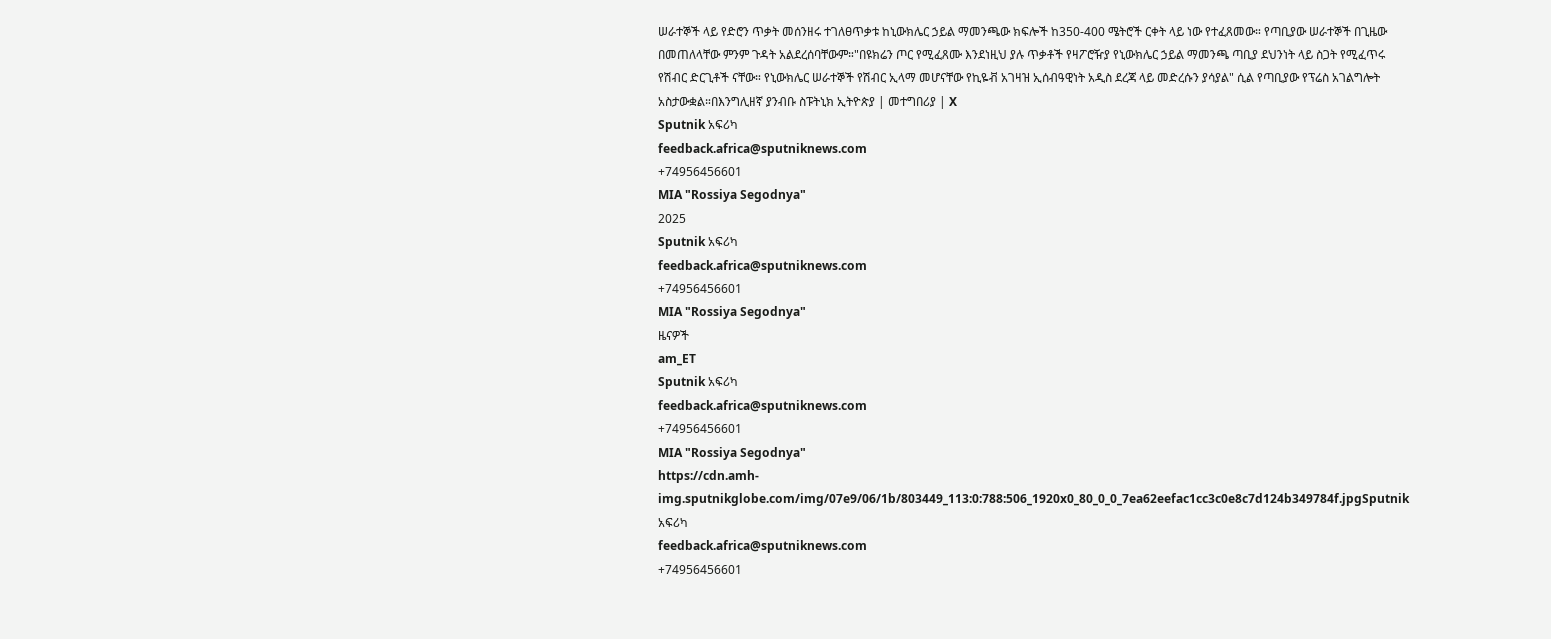ሠራተኞች ላይ የድሮን ጥቃት መሰንዘሩ ተገለፀጥቃቱ ከኒውክሌር ኃይል ማመንጫው ክፍሎች ከ350-400 ሜትሮች ርቀት ላይ ነው የተፈጸመው። የጣቢያው ሠራተኞች በጊዜው በመጠለላቸው ምንም ጉዳት አልደረሰባቸውም።"በዩክሬን ጦር የሚፈጸሙ እንደነዚህ ያሉ ጥቃቶች የዛፖሮዥያ የኒውክሌር ኃይል ማመንጫ ጣቢያ ደህንነት ላይ ስጋት የሚፈጥሩ የሽብር ድርጊቶች ናቸው። የኒውክሌር ሠራተኞች የሽብር ኢላማ መሆናቸው የኪዬቭ አገዛዝ ኢሰብዓዊነት አዲስ ደረጃ ላይ መድረሱን ያሳያል" ሲል የጣቢያው የፕሬስ አገልግሎት አስታውቋል።በእንግሊዘኛ ያንብቡ ስፑትኒክ ኢትዮጵያ | መተግበሪያ | X
Sputnik አፍሪካ
feedback.africa@sputniknews.com
+74956456601
MIA "Rossiya Segodnya"
2025
Sputnik አፍሪካ
feedback.africa@sputniknews.com
+74956456601
MIA "Rossiya Segodnya"
ዜናዎች
am_ET
Sputnik አፍሪካ
feedback.africa@sputniknews.com
+74956456601
MIA "Rossiya Segodnya"
https://cdn.amh-img.sputnikglobe.com/img/07e9/06/1b/803449_113:0:788:506_1920x0_80_0_0_7ea62eefac1cc3c0e8c7d124b349784f.jpgSputnik አፍሪካ
feedback.africa@sputniknews.com
+74956456601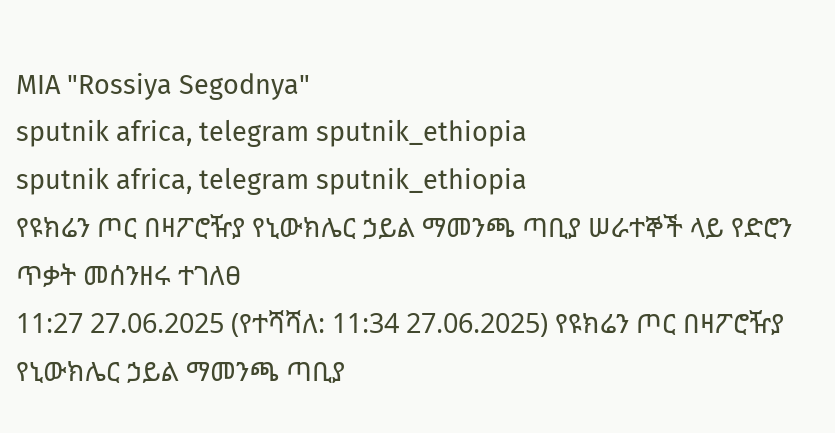MIA "Rossiya Segodnya"
sputnik africa, telegram sputnik_ethiopia
sputnik africa, telegram sputnik_ethiopia
የዩክሬን ጦር በዛፖሮዥያ የኒውክሌር ኃይል ማመንጫ ጣቢያ ሠራተኞች ላይ የድሮን ጥቃት መሰንዘሩ ተገለፀ
11:27 27.06.2025 (የተሻሻለ: 11:34 27.06.2025) የዩክሬን ጦር በዛፖሮዥያ የኒውክሌር ኃይል ማመንጫ ጣቢያ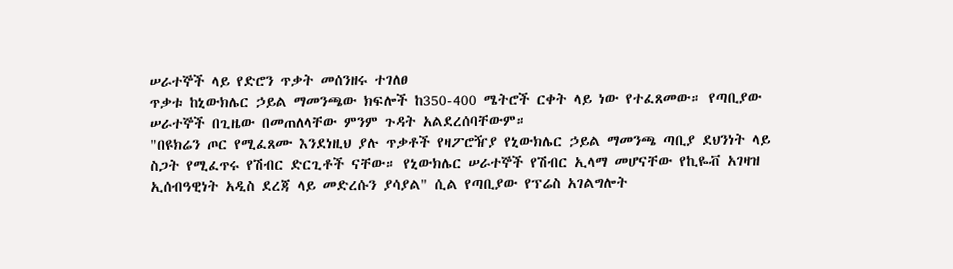ሠራተኞች ላይ የድሮን ጥቃት መሰንዘሩ ተገለፀ
ጥቃቱ ከኒውክሌር ኃይል ማመንጫው ክፍሎች ከ350-400 ሜትሮች ርቀት ላይ ነው የተፈጸመው። የጣቢያው ሠራተኞች በጊዜው በመጠለላቸው ምንም ጉዳት አልደረሰባቸውም።
"በዩክሬን ጦር የሚፈጸሙ እንደነዚህ ያሉ ጥቃቶች የዛፖሮዥያ የኒውክሌር ኃይል ማመንጫ ጣቢያ ደህንነት ላይ ስጋት የሚፈጥሩ የሽብር ድርጊቶች ናቸው። የኒውክሌር ሠራተኞች የሽብር ኢላማ መሆናቸው የኪዬቭ አገዛዝ ኢሰብዓዊነት አዲስ ደረጃ ላይ መድረሱን ያሳያል" ሲል የጣቢያው የፕሬስ አገልግሎት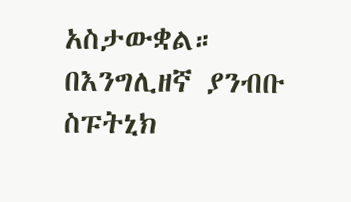አስታውቋል።
በእንግሊዘኛ ያንብቡ
ስፑትኒክ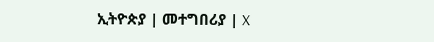ኢትዮጵያ | መተግበሪያ | X